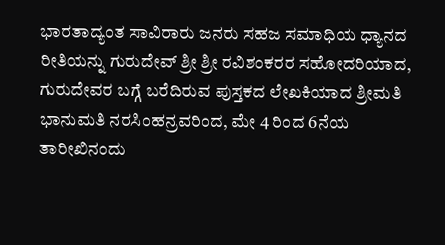ಭಾರತಾದ್ಯಂತ ಸಾವಿರಾರು ಜನರು ಸಹಜ ಸಮಾಧಿಯ ಧ್ಯಾನದ ರೀತಿಯನ್ನು ಗುರುದೇವ್ ಶ್ರೀ ಶ್ರೀ ರವಿಶಂಕರರ ಸಹೋದರಿಯಾದ, ಗುರುದೇವರ ಬಗ್ಗೆ ಬರೆದಿರುವ ಪುಸ್ತಕದ ಲೇಖಕಿಯಾದ ಶ್ರೀಮತಿ ಭಾನುಮತಿ ನರಸಿಂಹನ್ರವರಿಂದ, ಮೇ 4 ರಿಂದ 6ನೆಯ ತಾರೀಖಿನಂದು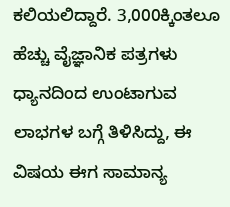ಕಲಿಯಲಿದ್ದಾರೆ. 3,000ಕ್ಕಿಂತಲೂ ಹೆಚ್ಚು ವೈಜ್ಞಾನಿಕ ಪತ್ರಗಳು ಧ್ಯಾನದಿಂದ ಉಂಟಾಗುವ ಲಾಭಗಳ ಬಗ್ಗೆ ತಿಳಿಸಿದ್ದು, ಈ ವಿಷಯ ಈಗ ಸಾಮಾನ್ಯ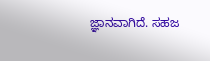ಜ್ಞಾನವಾಗಿದೆ. ಸಹಜ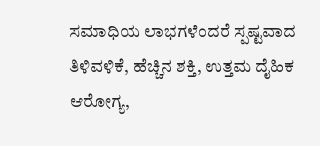ಸಮಾಧಿಯ ಲಾಭಗಳೆಂದರೆ ಸ್ಪಷ್ಟವಾದ ತಿಳಿವಳಿಕೆ, ಹೆಚ್ಚಿನ ಶಕ್ತಿ, ಉತ್ತಮ ದೈಹಿಕ ಆರೋಗ್ಯ,